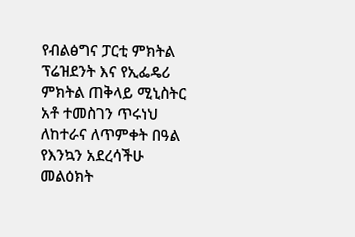የብልፅግና ፓርቲ ምክትል ፕሬዝደንት እና የኢፌዴሪ ምክትል ጠቅላይ ሚኒስትር አቶ ተመስገን ጥሩነህ ለከተራና ለጥምቀት በዓል የእንኳን አደረሳችሁ መልዕክት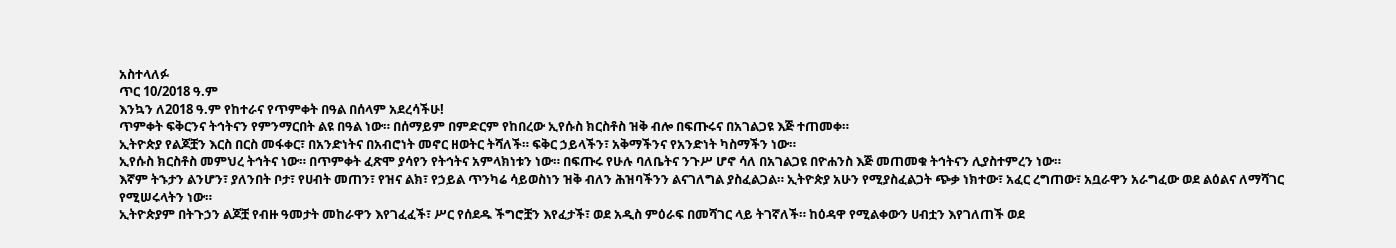አስተላለፉ
ጥር 10/2018 ዓ.ም
እንኳን ለ2018 ዓ.ም የከተራና የጥምቀት በዓል በሰላም አደረሳችሁ!
ጥምቀት ፍቅርንና ትኅትናን የምንማርበት ልዩ በዓል ነው። በሰማይም በምድርም የከበረው ኢየሱስ ክርስቶስ ዝቅ ብሎ በፍጡሩና በአገልጋዩ እጅ ተጠመቀ።
ኢትዮጵያ የልጆቿን እርስ በርስ መፋቀር፣ በአንድነትና በአብሮነት መኖር ዘወትር ትሻለች። ፍቅር ኃይላችን፣ አቅማችንና የአንድነት ካስማችን ነው።
ኢየሱስ ክርስቶስ መምህረ ትኅትና ነው። በጥምቀት ፈጽሞ ያሳየን የትኅትና አምላክነቱን ነው። በፍጡሩ የሁሉ ባለቤትና ንጉሥ ሆኖ ሳለ በአገልጋዩ በዮሐንስ እጅ መጠመቁ ትኅትናን ሊያስተምረን ነው።
እኛም ትኁታን ልንሆን፣ ያለንበት ቦታ፣ የሀብት መጠን፣ የዝና ልክ፣ የኃይል ጥንካሬ ሳይወስነን ዝቅ ብለን ሕዝባችንን ልናገለግል ያስፈልጋል። ኢትዮጵያ አሁን የሚያስፈልጋት ጭቃ ነክተው፣ አፈር ረግጠው፣ አቧራዋን አራግፈው ወደ ልዕልና ለማሻገር የሚሠሩላትን ነው።
ኢትዮጵያም በትጉኃን ልጆቿ የብዙ ዓመታት መከራዋን እየገፈፈች፣ ሥር የሰደዱ ችግሮቿን እየፈታች፣ ወደ አዲስ ምዕራፍ በመሻገር ላይ ትገኛለች። ከዕዳዋ የሚልቀውን ሀብቷን እየገለጠች ወደ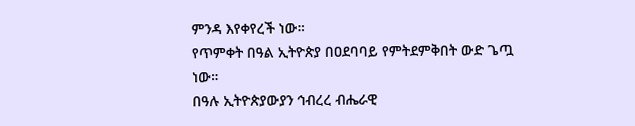ምንዳ እየቀየረች ነው።
የጥምቀት በዓል ኢትዮጵያ በዐደባባይ የምትደምቅበት ውድ ጌጧ ነው።
በዓሉ ኢትዮጵያውያን ኅብረረ ብሔራዊ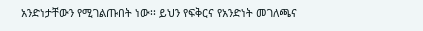አንድነታቸውን የሚገልጡበት ነው፡፡ ይህን የፍቅርና የአንድነት መገለጫና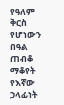የዓለም ቅርስ የሆነውን በዓል ጠብቆ ማቆየት የእኛው ኃላፊነት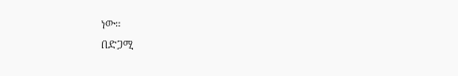ነው።
በድጋሚ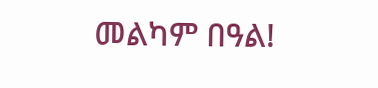መልካም በዓል!